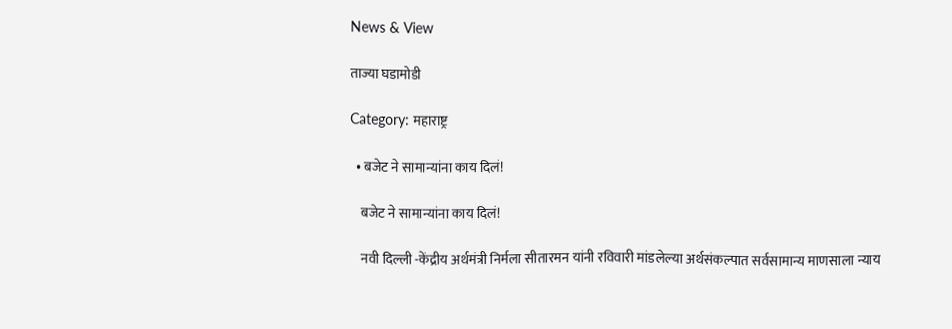News & View

ताज्या घडामोडी

Category: महाराष्ट्र

  • बजेट ने सामान्यांना काय दिलं!

    बजेट ने सामान्यांना काय दिलं!

    नवी दिल्ली -केंद्रीय अर्थमंत्री निर्मला सीतारमन यांनी रविवारी मांडलेल्या अर्थसंकल्पात सर्वसामान्य माणसाला न्याय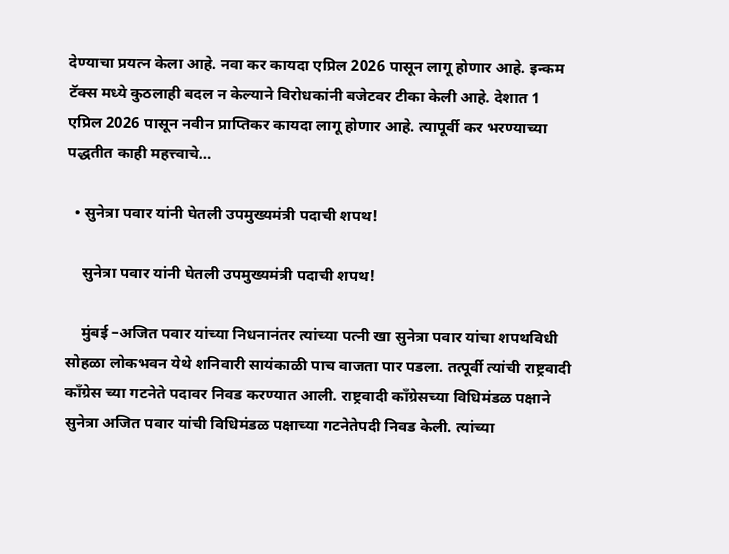देण्याचा प्रयत्न केला आहे. नवा कर कायदा एप्रिल 2026 पासून लागू होणार आहे. इन्कम टॅक्स मध्ये कुठलाही बदल न केल्याने विरोधकांनी बजेटवर टीका केली आहे. देशात 1 एप्रिल 2026 पासून नवीन प्राप्तिकर कायदा लागू होणार आहे. त्यापूर्वी कर भरण्याच्या पद्धतीत काही महत्त्वाचे…

  • सुनेत्रा पवार यांनी घेतली उपमुख्यमंत्री पदाची शपथ!

    सुनेत्रा पवार यांनी घेतली उपमुख्यमंत्री पदाची शपथ!

    मुंबई –अजित पवार यांच्या निधनानंतर त्यांच्या पत्नी खा सुनेत्रा पवार यांचा शपथविधी  सोहळा लोकभवन येथे शनिवारी सायंकाळी पाच वाजता पार पडला. तत्पूर्वी त्यांची राष्ट्रवादी काँग्रेस च्या गटनेते पदावर निवड करण्यात आली. राष्ट्रवादी काँग्रेसच्या विधिमंडळ पक्षाने सुनेत्रा अजित पवार यांची विधिमंडळ पक्षाच्या गटनेतेपदी निवड केली. त्यांच्या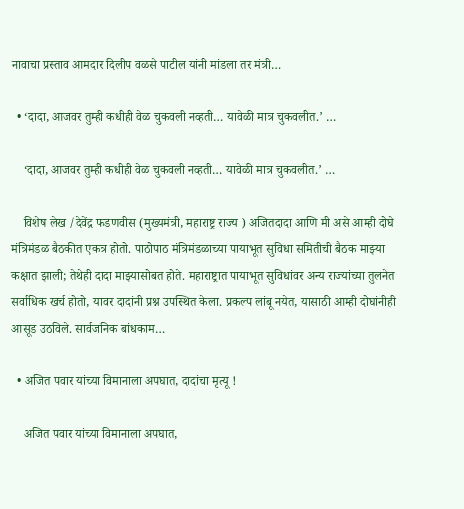नावाचा प्रस्ताव आमदार दिलीप वळसे पाटील यांनी मांडला तर मंत्री…

  • ‘दादा, आजवर तुम्ही कधीही वेळ चुकवली नव्हती… यावेळी मात्र चुकवलीत.’ …

    ‘दादा, आजवर तुम्ही कधीही वेळ चुकवली नव्हती… यावेळी मात्र चुकवलीत.’ …

    विशेष लेख /देवेंद्र फडणवीस (मुख्यमंत्री, महाराष्ट्र राज्य ) अजितदादा आणि मी असे आम्ही दोघे मंत्रिमंडळ बैठकीत एकत्र होतो. पाठोपाठ मंत्रिमंडळाच्या पायाभूत सुविधा समितीची बैठक माझ्या कक्षात झाली; तेथेही दादा माझ्यासोबत होते. महाराष्ट्रात पायाभूत सुविधांवर अन्य राज्यांच्या तुलनेत सर्वाधिक खर्च होतो, यावर दादांनी प्रश्न उपस्थित केला. प्रकल्प लांबू नयेत, यासाठी आम्ही दोघांनीही आसूड उठविले. सार्वजनिक बांधकाम…

  • अजित पवार यांच्या विमानाला अपघात, दादांचा मृत्यू !

    अजित पवार यांच्या विमानाला अपघात,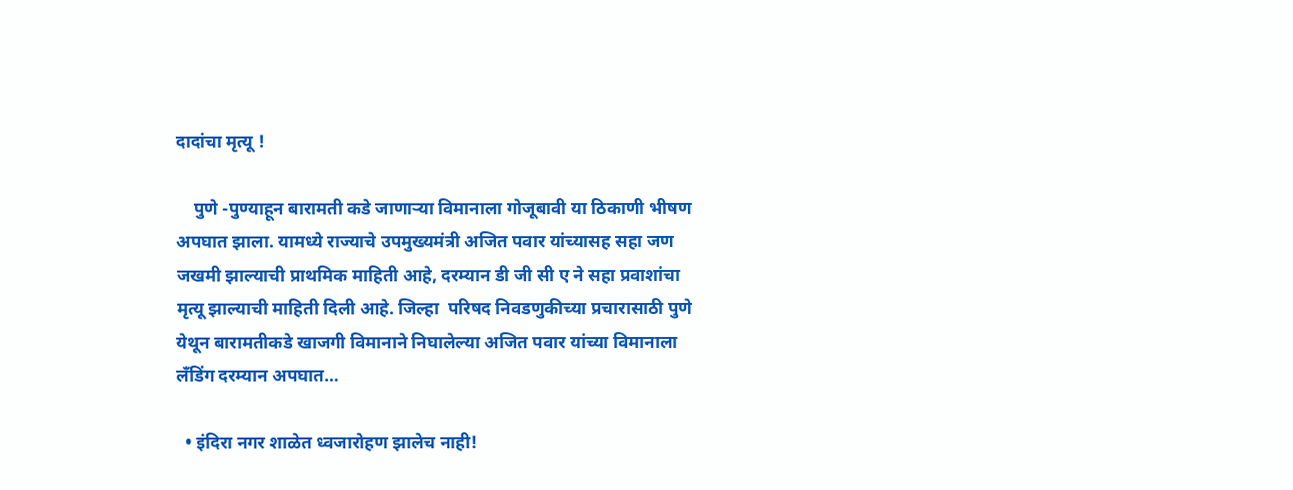दादांचा मृत्यू !

    पुणे -पुण्याहून बारामती कडे जाणाऱ्या विमानाला गोजूबावी या ठिकाणी भीषण अपघात झाला. यामध्ये राज्याचे उपमुख्यमंत्री अजित पवार यांच्यासह सहा जण जखमी झाल्याची प्राथमिक माहिती आहे, दरम्यान डी जी सी ए ने सहा प्रवाशांचा मृत्यू झाल्याची माहिती दिली आहे. जिल्हा  परिषद निवडणुकीच्या प्रचारासाठी पुणे येथून बारामतीकडे खाजगी विमानाने निघालेल्या अजित पवार यांच्या विमानाला लँडिंग दरम्यान अपघात…

  • इंदिरा नगर शाळेत ध्वजारोहण झालेच नाही!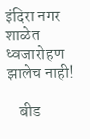इंदिरा नगर शाळेत ध्वजारोहण झालेच नाही!

    बीड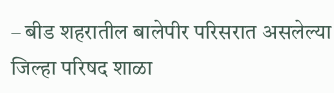– बीड शहरातील बालेपीर परिसरात असलेल्या जिल्हा परिषद शाळा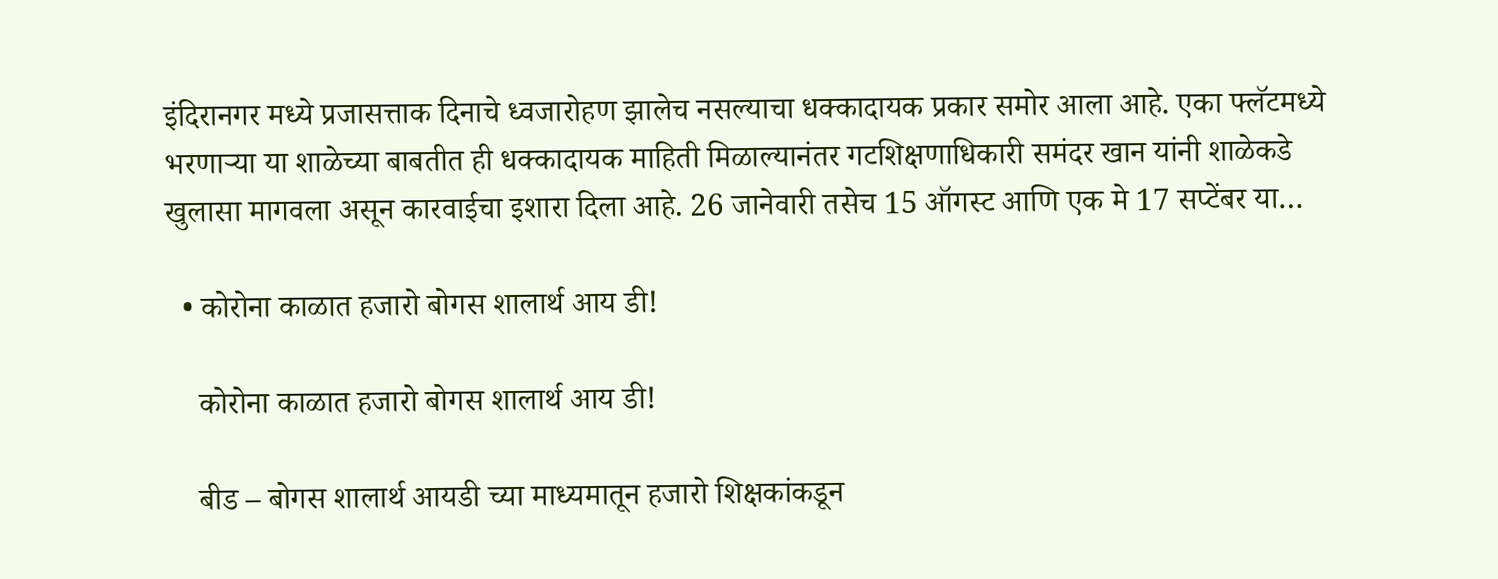इंदिरानगर मध्ये प्रजासत्ताक दिनाचे ध्वजारोहण झालेच नसल्याचा धक्कादायक प्रकार समोर आला आहे. एका फ्लॅटमध्ये भरणाऱ्या या शाळेच्या बाबतीत ही धक्कादायक माहिती मिळाल्यानंतर गटशिक्षणाधिकारी समंदर खान यांनी शाळेकडे खुलासा मागवला असून कारवाईचा इशारा दिला आहे. 26 जानेवारी तसेच 15 ऑगस्ट आणि एक मे 17 सप्टेंबर या…

  • कोरोना काळात हजारो बोगस शालार्थ आय डी!

    कोरोना काळात हजारो बोगस शालार्थ आय डी!

    बीड – बोगस शालार्थ आयडी च्या माध्यमातून हजारो शिक्षकांकडून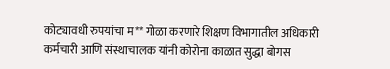कोट्यावधी रुपयांचा म** गोळा करणारे शिक्षण विभागातील अधिकारी कर्मचारी आणि संस्थाचालक यांनी कोरोना काळात सुद्धा बोगस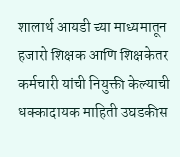शालार्थ आयडी च्या माध्यमातून हजारो शिक्षक आणि शिक्षकेतर कर्मचारी यांची नियुक्ती केल्याची धक्कादायक माहिती उघडकीस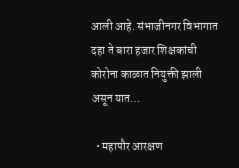आली आहे. संभाजीनगर विभागात दहा ते बारा हजार शिक्षकांची कोरोना काळात नियुक्ती झाली असून यात…

  • महापौर आरक्षण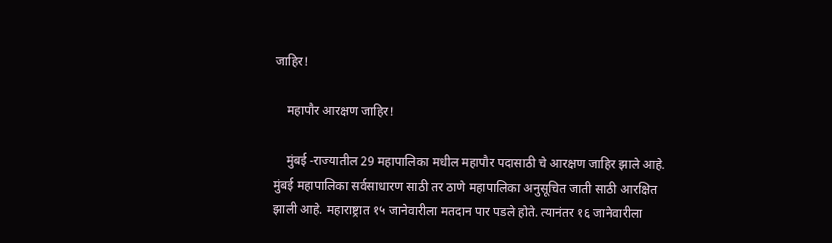जाहिर!

    महापौर आरक्षण जाहिर!

    मुंबई -राज्यातील 29 महापालिका मधील महापौर पदासाठी चे आरक्षण जाहिर झाले आहे. मुंबई महापालिका सर्वसाधारण साठी तर ठाणे महापालिका अनुसूचित जाती साठी आरक्षित झाली आहे. महाराष्ट्रात १५ जानेवारीला मतदान पार पडले होते. त्यानंतर १६ जानेवारीला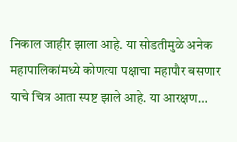निकाल जाहीर झाला आहे. या सोडतीमुळे अनेक महापालिकांमध्ये कोणत्या पक्षाचा महापौर बसणार याचे चित्र आता स्पष्ट झाले आहे. या आरक्षण…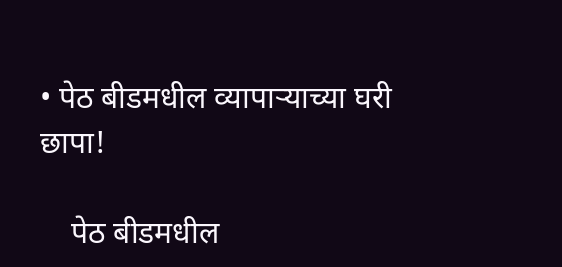• पेठ बीडमधील व्यापाऱ्याच्या घरी छापा!

    पेठ बीडमधील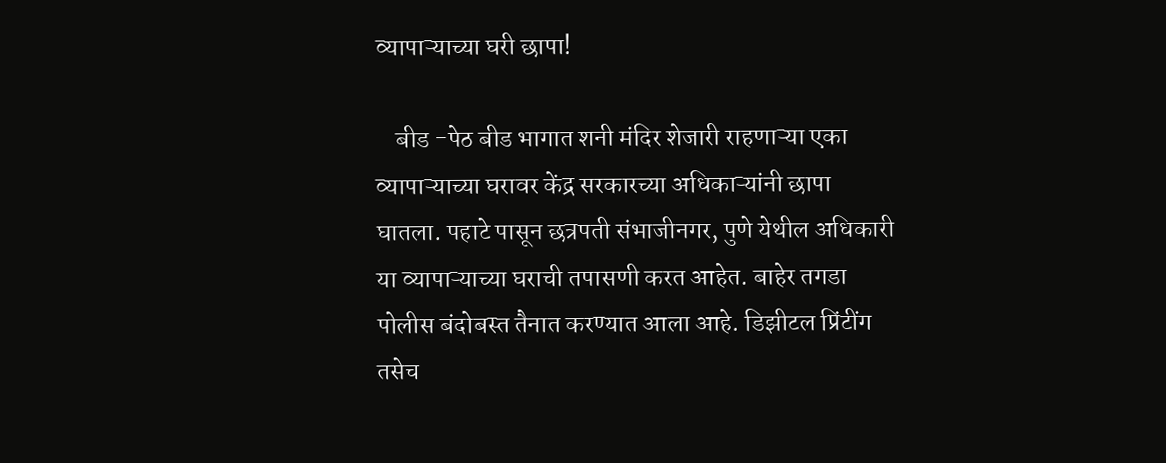व्यापाऱ्याच्या घरी छापा!

    बीड -पेठ बीड भागात शनी मंदिर शेजारी राहणाऱ्या एका व्यापाऱ्याच्या घरावर केंद्र सरकारच्या अधिकाऱ्यांनी छापा घातला. पहाटे पासून छत्रपती संभाजीनगर, पुणे येथील अधिकारी या व्यापाऱ्याच्या घराची तपासणी करत आहेत. बाहेर तगडा पोलीस बंदोबस्त तैनात करण्यात आला आहे. डिझीटल प्रिंटींग तसेच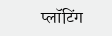प्लॉटिंग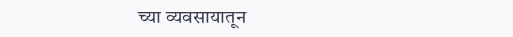च्या व्यवसायातून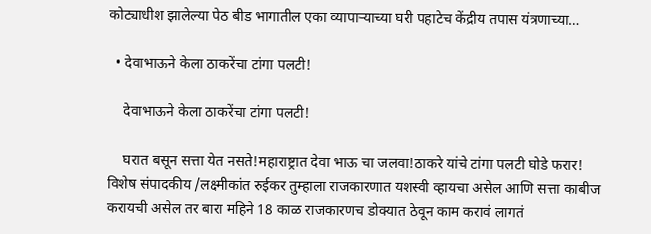कोट्याधीश झालेल्या पेठ बीड भागातील एका व्यापाऱ्याच्या घरी पहाटेच केंद्रीय तपास यंत्रणाच्या…

  • देवाभाऊने केला ठाकरेंचा टांगा पलटी!

    देवाभाऊने केला ठाकरेंचा टांगा पलटी!

    घरात बसून सत्ता येत नसते!महाराष्ट्रात देवा भाऊ चा जलवा!ठाकरे यांचे टांगा पलटी घोडे फरार! विशेष संपादकीय /लक्ष्मीकांत रुईकर तुम्हाला राजकारणात यशस्वी व्हायचा असेल आणि सत्ता काबीज करायची असेल तर बारा महिने 18 काळ राजकारणच डोक्यात ठेवून काम करावं लागतं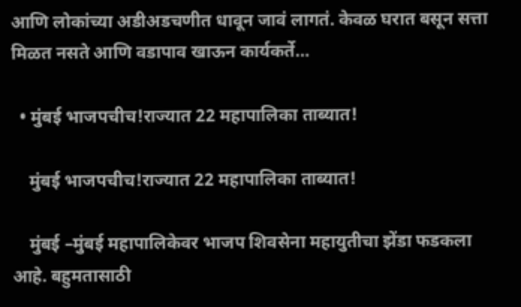आणि लोकांच्या अडीअडचणीत धावून जावं लागतं. केवळ घरात बसून सत्ता मिळत नसते आणि वडापाव खाऊन कार्यकर्ते…

  • मुंबई भाजपचीच!राज्यात 22 महापालिका ताब्यात!

    मुंबई भाजपचीच!राज्यात 22 महापालिका ताब्यात!

    मुंबई –मुंबई महापालिकेवर भाजप शिवसेना महायुतीचा झेंडा फडकला आहे. बहुमतासाठी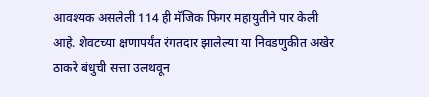आवश्यक असलेली 114 ही मॅजिक फिगर महायुतीने पार केली आहे. शेवटच्या क्षणापर्यंत रंगतदार झालेल्या या निवडणुकीत अखेर ठाकरे बंधुची सत्ता उलथवून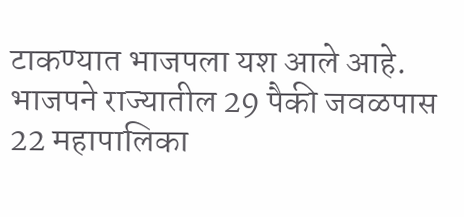टाकण्यात भाजपला यश आले आहे. भाजपने राज्यातील 29 पैकी जवळपास 22 महापालिका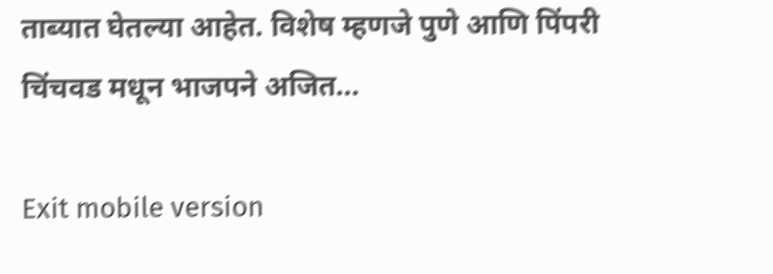ताब्यात घेतल्या आहेत. विशेष म्हणजे पुणे आणि पिंपरी चिंचवड मधून भाजपने अजित…

Exit mobile version